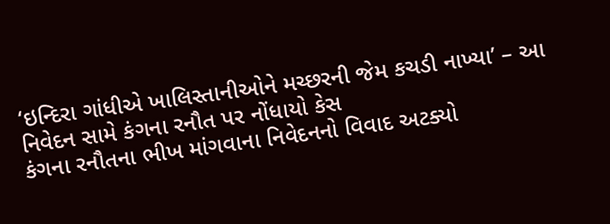‘ઇન્દિરા ગાંધીએ ખાલિસ્તાનીઓને મચ્છરની જેમ કચડી નાખ્યા’ – આ નિવેદન સામે કંગના રનૌત પર નોંધાયો કેસ
કંગના રનૌતના ભીખ માંગવાના નિવેદનનો વિવાદ અટક્યો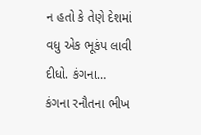ન હતો કે તેણે દેશમાં વધુ એક ભૂકંપ લાવી દીધો. કંગના…
કંગના રનૌતના ભીખ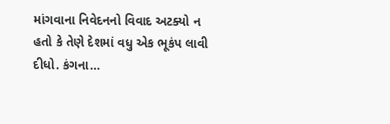માંગવાના નિવેદનનો વિવાદ અટક્યો ન હતો કે તેણે દેશમાં વધુ એક ભૂકંપ લાવી દીધો. કંગના…